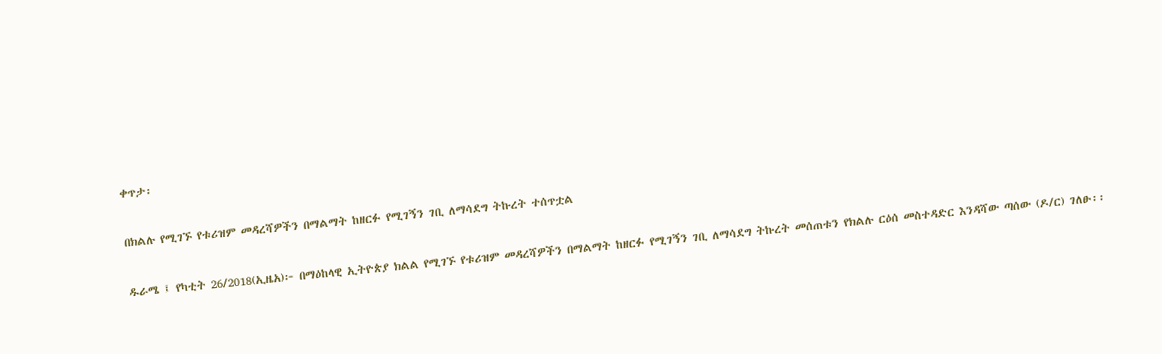ቀጥታ፡

በክልሉ የሚገኙ የቱሪዝም መዳረሻዎችን በማልማት ከዘርፉ የሚገኝን ገቢ ለማሳደግ ትኩረት ተሰጥቷል

ዱራሜ ፤ የካቲት 26/2018(ኢዜአ)፦ በማዕከላዊ ኢትዮጵያ ክልል የሚገኙ የቱሪዝም መዳረሻዎችን በማልማት ከዘርፉ የሚገኝን ገቢ ለማሳደግ ትኩረት መሰጠቱን የክልሉ ርዕሰ መስተዳድር እንዳሻው ጣሰው (ዶ/ር) ገለፁ፡፡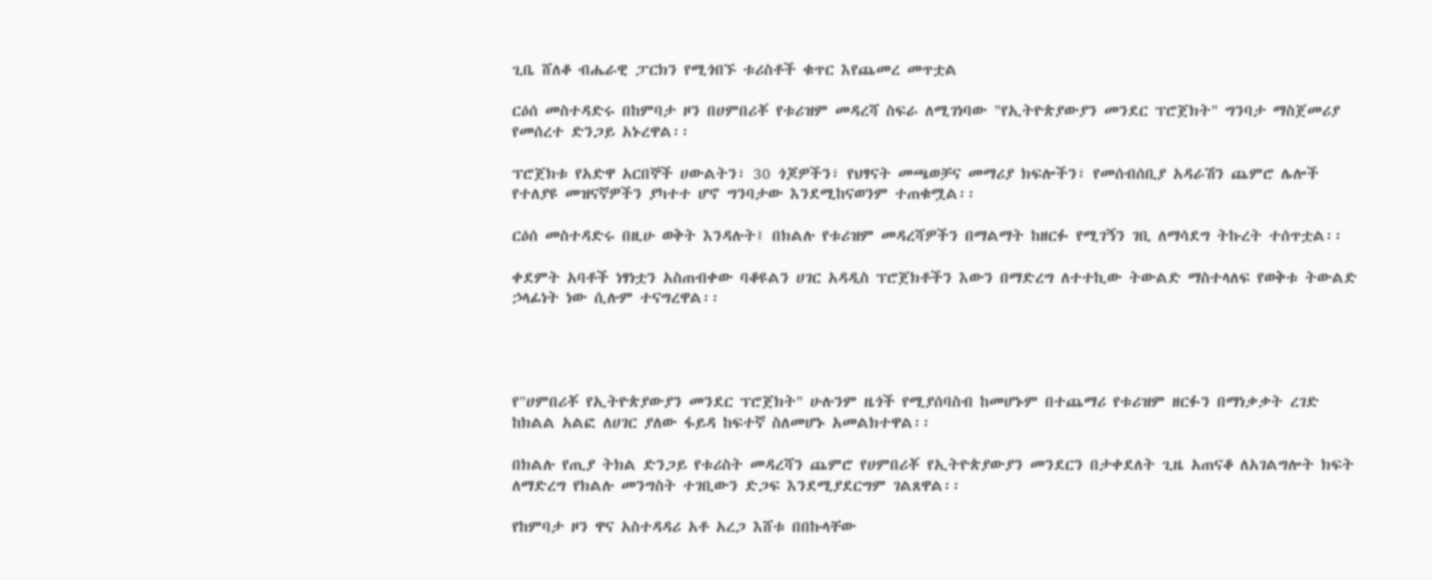ጊቤ ሸለቆ ብሔራዊ ፓርክን የሚጎበኙ ቱሪስቶች ቁጥር እየጨመረ መጥቷል

ርዕሰ መስተዳድሩ በከምባታ ዞን በሀምበሪቾ የቱሪዝም መዳረሻ ስፍራ ለሚገነባው "የኢትዮጵያውያን መንደር ፕሮጀክት" ግንባታ ማስጀመሪያ የመሰረተ ድንጋይ አኑረዋል፡፡

ፕሮጀክቱ የአድዋ አርበኞች ሀውልትን፣ 30 ጎጆዎችን፣ የህፃናት መጫወቻና መማሪያ ክፍሎችን፣ የመሰብሰቢያ አዳራሽን ጨምሮ ሌሎች የተለያዩ መዝናኛዎችን ያካተተ ሆኖ ግንባታው እንደሚከናወንም ተጠቁሟል፡፡

ርዕሰ መስተዳድሩ በዚሁ ወቅት እንዳሉት፤ በክልሉ የቱሪዝም መዳረሻዎችን በማልማት ከዘርፉ የሚገኝን ገቢ ለማሳደግ ትኩረት ተሰጥቷል፡፡

ቀደምት አባቶች ነፃነቷን አስጠብቀው ባቆዩልን ሀገር አዳዲስ ፕሮጀክቶችን እውን በማድረግ ለተተኪው ትውልድ ማስተላለፍ የወቅቱ ትውልድ ኃላፊነት ነው ሲሉም ተናግረዋል፡፡




የ"ሀምበሪቾ የኢትዮጵያውያን መንደር ፕሮጀክት" ሁሉንም ዜጎች የሚያሰባስብ ከመሆኑም በተጨማሪ የቱሪዝም ዘርፉን በማነቃቃት ረገድ ከክልል አልፎ ለሀገር ያለው ፋይዳ ከፍተኛ ስለመሆኑ አመልክተዋል፡፡

በክልሉ የጢያ ትክል ድንጋይ የቱሪስት መዳረሻን ጨምሮ የሀምበሪቾ የኢትዮጵያውያን መንደርን በታቀደለት ጊዜ አጠናቆ ለአገልግሎት ክፍት ለማድረግ የክልሉ መንግስት ተገቢውን ድጋፍ እንደሚያደርግም ገልጸዋል፡፡

የከምባታ ዞን ዋና አስተዳዳሪ አቶ አረጋ እሸቱ በበኩላቸው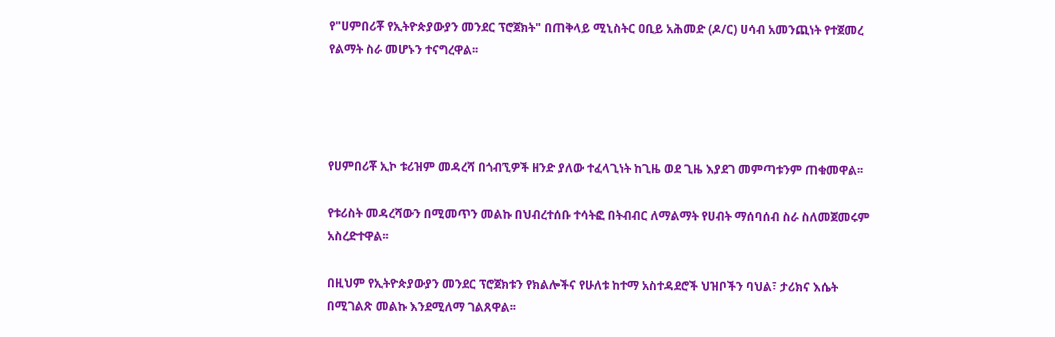የ"ሀምበሪቾ የኢትዮጵያውያን መንደር ፕሮጀክት" በጠቅላይ ሚኒስትር ዐቢይ አሕመድ (ዶ/ር) ሀሳብ አመንጪነት የተጀመረ የልማት ስራ መሆኑን ተናግረዋል፡፡




የሀምበሪቾ ኢኮ ቱሪዝም መዳረሻ በጎብኚዎች ዘንድ ያለው ተፈላጊነት ከጊዜ ወደ ጊዜ እያደገ መምጣቱንም ጠቁመዋል፡፡

የቱሪስት መዳረሻውን በሚመጥን መልኩ በህብረተሰቡ ተሳትፎ በትብብር ለማልማት የሀብት ማሰባሰብ ስራ ስለመጀመሩም አስረድተዋል፡፡

በዚህም የኢትዮጵያውያን መንደር ፕሮጀክቱን የክልሎችና የሁለቱ ከተማ አስተዳደሮች ህዝቦችን ባህል፣ ታሪክና እሴት በሚገልጽ መልኩ እንደሚለማ ገልጸዋል፡፡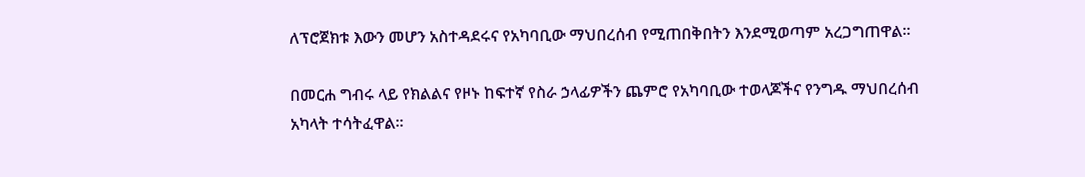ለፕሮጀክቱ እውን መሆን አስተዳደሩና የአካባቢው ማህበረሰብ የሚጠበቅበትን እንደሚወጣም አረጋግጠዋል፡፡

በመርሐ ግብሩ ላይ የክልልና የዞኑ ከፍተኛ የስራ ኃላፊዎችን ጨምሮ የአካባቢው ተወላጆችና የንግዱ ማህበረሰብ አካላት ተሳትፈዋል፡፡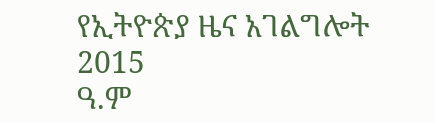የኢትዮጵያ ዜና አገልግሎት
2015
ዓ.ም